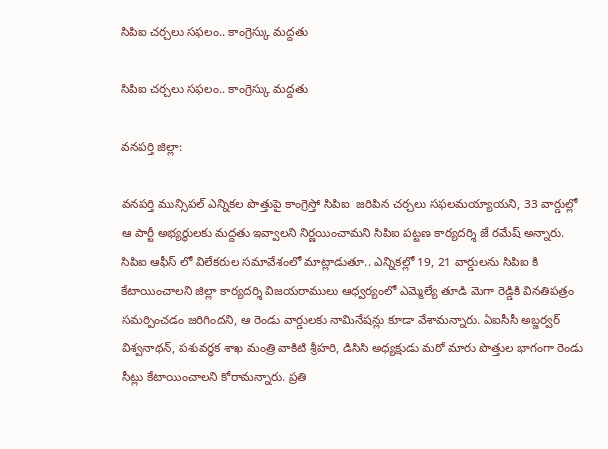సిపిఐ చర్చలు సఫలం.. కాంగ్రెస్కు మద్దతు

సిపిఐ చర్చలు సఫలం.. కాంగ్రెస్కు మద్దతు

వనపర్తి జిల్లా:

వనపర్తి మున్సిపల్ ఎన్నికల పొత్తుపై కాంగ్రెస్తో సిపిఐ  జరిపిన చర్చలు సఫలమయ్యాయని, 33 వార్డుల్లో ఆ పార్టీ అభ్యర్థులకు మద్దతు ఇవ్వాలని నిర్ణయించామని సిపిఐ పట్టణ కార్యదర్శి జే రమేష్ అన్నారు. సిపిఐ ఆఫీస్ లో విలేకరుల సమావేశంలో మాట్లాడుతూ.. ఎన్నికల్లో 19, 21 వార్డులను సిపిఐ కి కేటాయించాలని జిల్లా కార్యదర్శి విజయరాములు ఆధ్వర్యంలో ఎమ్మెల్యే తూడి మెగా రెడ్డికి వినతిపత్రం సమర్పించడం జరిగిందని, ఆ రెండు వార్డులకు నామినేషన్లు కూడా వేశామన్నారు. ఏఐసీసీ అబ్జర్వర్ విశ్వనాథన్, పశువర్ధక శాఖ మంత్రి వాకిటి శ్రీహరి, డిసిసి అధ్యక్షుడు మరో మారు పొత్తుల భాగంగా రెండు సీట్లు కేటాయించాలని కోరామన్నారు. ప్రతి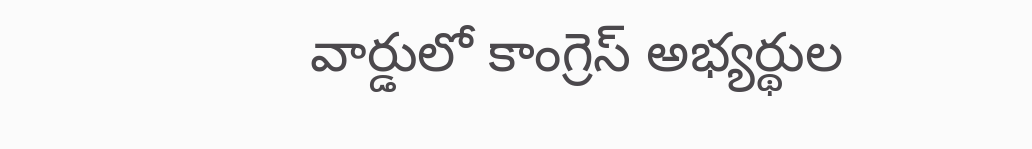వార్డులో కాంగ్రెస్ అభ్యర్థుల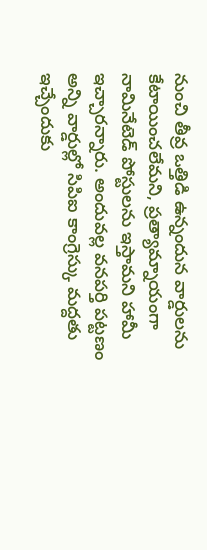నుంచి తీవ్ర ఒత్తిడి ఉన్నందున వార్డులను కేటాయించలేమని, ప్రత్యామ్నాయంగా నామినేటెడ్ పోస్టులను ఇస్తామని హామీ ఇచ్చారన్నారు. అందువల్ల వనపర్తి పట్టణం అన్ని వార్డుల్లో సిపిఐ కాంగ్రెస్కు మద్దతు ఇచ్చేందుకు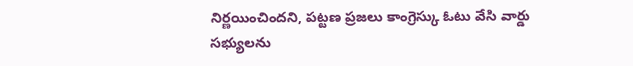నిర్ణయించిందని, పట్టణ ప్రజలు కాంగ్రెస్కు ఓటు వేసి వార్డు సభ్యులను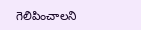గెలిపించాలని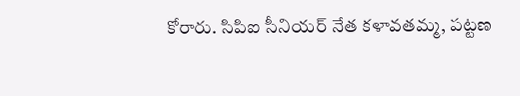కోరారు. సిపిఐ సీనియర్ నేత కళావతమ్మ, పట్టణ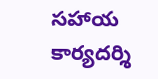సహాయ కార్యదర్శి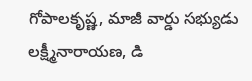గోపాలకృష్ణ, మాజీ వార్డు సభ్యుడు లక్ష్మీనారాయణ, డి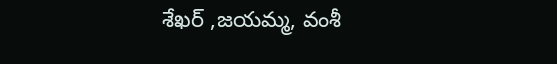శేఖర్ ,జయమ్మ, వంశీ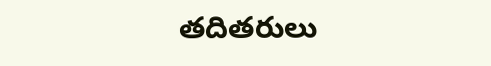తదితరులు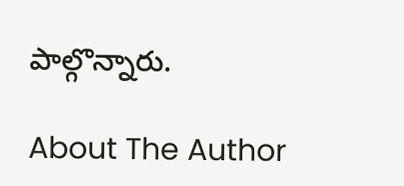పాల్గొన్నారు.

About The Author